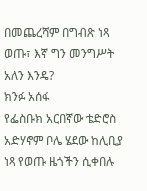በመጨረሻም በግብጽ ነጻ ወጡ፣ እኛ ግን መንግሥት አለን እንዴ?
ክንፉ አሰፋ
የፌስቡክ አርበኛው ቴድሮስ አድሃኖም ቦሌ ሄደው ከሊቢያ ነጻ የወጡ ዜጎችን ሲቀበሉ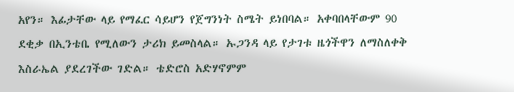አየን። እፊታቸው ላይ የማፈር ሳይሆን የጀግንነት ስሜት ይነበባል። አቀባበላቸውም 90 ደቂቃ በኢንቴቤ የሚለውን ታሪክ ይመስላል። ኡጋንዳ ላይ የታገቱ ዜጎችዋን ለማስለቀቅ እስራኤል ያደረገችው ገድል። ቴድሮስ አድሃኖምም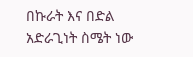በኩራት እና በድል አድራጊነት ስሜት ነው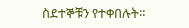ስደተኞቹን የተቀበሉት።